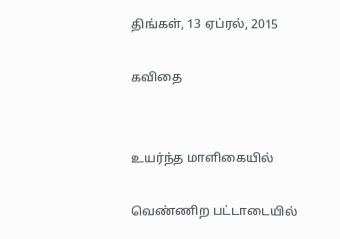திங்கள், 13 ஏப்ரல், 2015

கவிதை


உயர்ந்த மாளிகையில்

வெண்ணிற பட்டாடையில்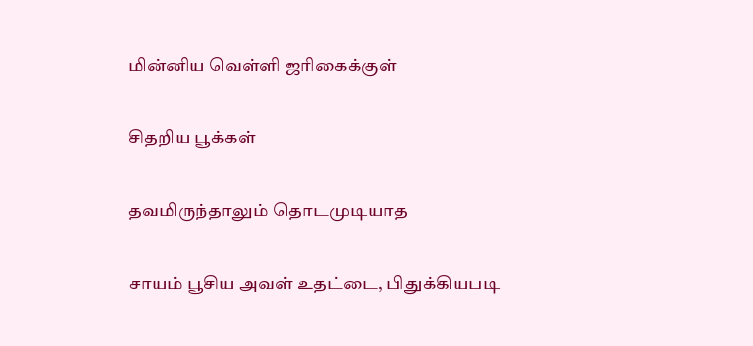மின்னிய வெள்ளி ஜரிகைக்குள்

சிதறிய பூக்கள்

தவமிருந்தாலும் தொடமுடியாத

சாயம் பூசிய அவள் உதட்டை, பிதுக்கியபடி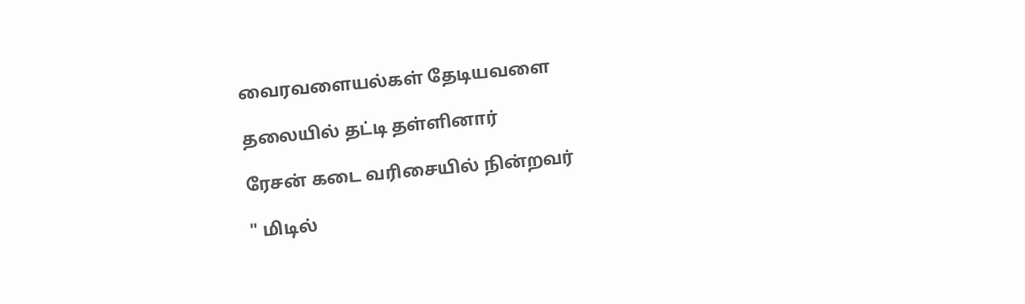வைரவளையல்கள் தேடியவளை

தலையில் தட்டி தள்ளினார்

ரேசன் கடை வரிசையில் நின்றவர்

" மிடில்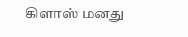கிளாஸ் மனது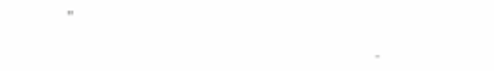"

                                                                             -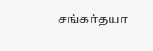சங்கர்தயா